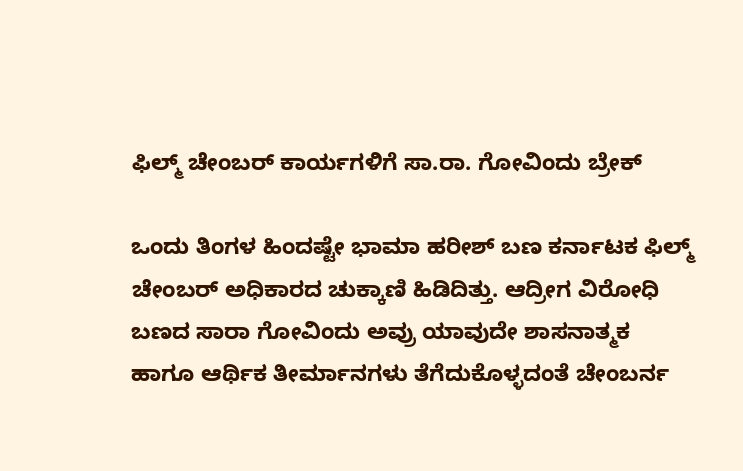ಫಿಲ್ಮ್ ಚೇಂಬರ್ ಕಾರ್ಯಗಳಿಗೆ ಸಾ.ರಾ. ಗೋವಿಂದು ಬ್ರೇಕ್

ಒಂದು ತಿಂಗಳ ಹಿಂದಷ್ಟೇ ಭಾಮಾ ಹರೀಶ್ ಬಣ ಕರ್ನಾಟಕ ಫಿಲ್ಮ್ ಚೇಂಬರ್ ಅಧಿಕಾರದ ಚುಕ್ಕಾಣಿ ಹಿಡಿದಿತ್ತು. ಆದ್ರೀಗ ವಿರೋಧಿ ಬಣದ ಸಾರಾ ಗೋವಿಂದು ಅವ್ರು ಯಾವುದೇ ಶಾಸನಾತ್ಮಕ ಹಾಗೂ ಆರ್ಥಿಕ ತೀರ್ಮಾನಗಳು ತೆಗೆದುಕೊಳ್ಳದಂತೆ ಚೇಂಬರ್ನ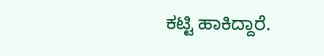ಕಟ್ಟಿ ಹಾಕಿದ್ದಾರೆ.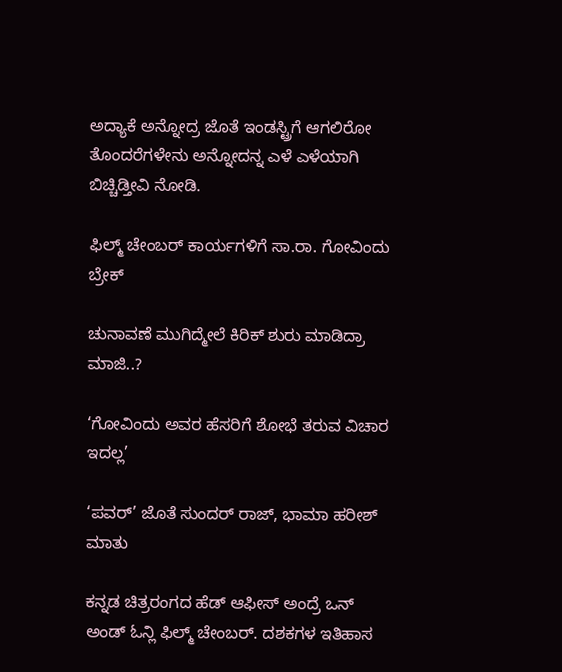ಅದ್ಯಾಕೆ ಅನ್ನೋದ್ರ ಜೊತೆ ಇಂಡಸ್ಟ್ರಿಗೆ ಆಗಲಿರೋ ತೊಂದರೆಗಳೇನು ಅನ್ನೋದನ್ನ ಎಳೆ ಎಳೆಯಾಗಿ ಬಿಚ್ಚಿಡ್ತೀವಿ ನೋಡಿ.

ಫಿಲ್ಮ್ ಚೇಂಬರ್ ಕಾರ್ಯಗಳಿಗೆ ಸಾ.ರಾ. ಗೋವಿಂದು ಬ್ರೇಕ್

ಚುನಾವಣೆ ಮುಗಿದ್ಮೇಲೆ ಕಿರಿಕ್ ಶುರು ಮಾಡಿದ್ರಾ ಮಾಜಿ..?

‘ಗೋವಿಂದು ಅವರ ಹೆಸರಿಗೆ ಶೋಭೆ ತರುವ ವಿಚಾರ ಇದಲ್ಲ’

‘ಪವರ್’ ಜೊತೆ ಸುಂದರ್ ರಾಜ್, ಭಾಮಾ ಹರೀಶ್ ಮಾತು

ಕನ್ನಡ ಚಿತ್ರರಂಗದ ಹೆಡ್ ಆಫೀಸ್ ಅಂದ್ರೆ ಒನ್ ಅಂಡ್ ಓನ್ಲಿ ಫಿಲ್ಮ್ ಚೇಂಬರ್. ದಶಕಗಳ ಇತಿಹಾಸ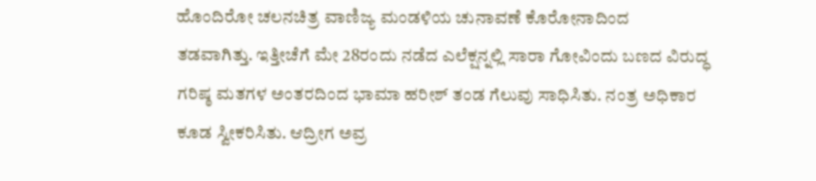ಹೊಂದಿರೋ ಚಲನಚಿತ್ರ ವಾಣಿಜ್ಯ ಮಂಡಳಿಯ ಚುನಾವಣೆ ಕೊರೋನಾದಿಂದ ತಡವಾಗಿತ್ತು. ಇತ್ತೀಚೆಗೆ ಮೇ 28ರಂದು ನಡೆದ ಎಲೆಕ್ಷನ್ನಲ್ಲಿ ಸಾರಾ ಗೋವಿಂದು ಬಣದ ವಿರುದ್ಧ ಗರಿಷ್ಠ ಮತಗಳ ಅಂತರದಿಂದ ಭಾಮಾ ಹರೀಶ್ ತಂಡ ಗೆಲುವು ಸಾಧಿಸಿತು. ನಂತ್ರ ಅಧಿಕಾರ ಕೂಡ ಸ್ವೀಕರಿಸಿತು. ಆದ್ರೀಗ ಅವ್ರ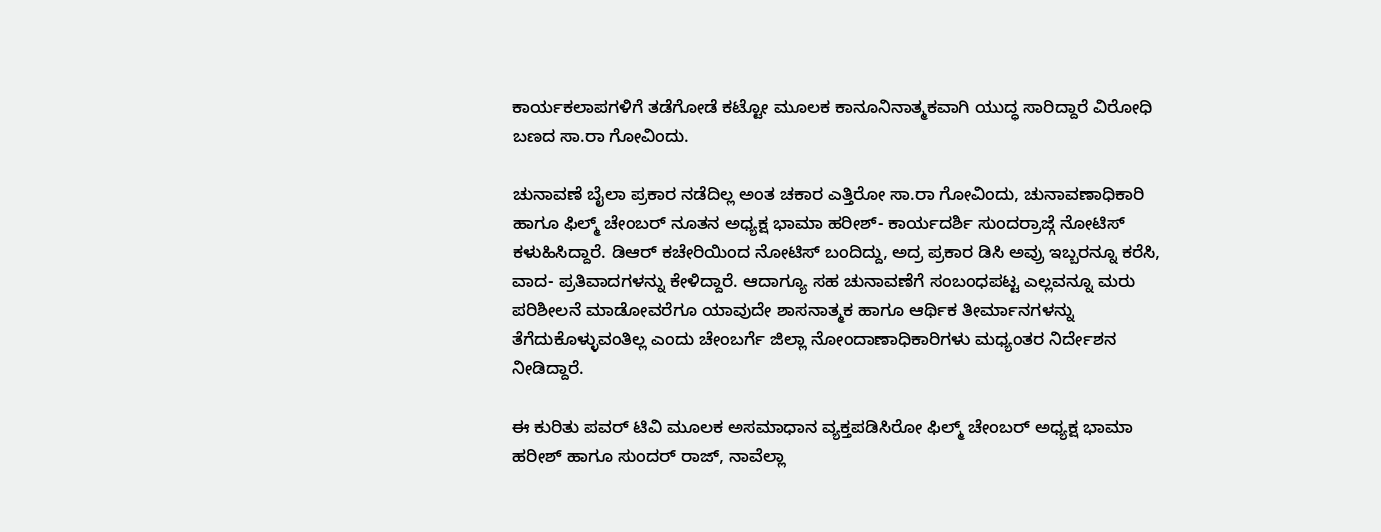ಕಾರ್ಯಕಲಾಪಗಳಿಗೆ ತಡೆಗೋಡೆ ಕಟ್ಟೋ ಮೂಲಕ ಕಾನೂನಿನಾತ್ಮಕವಾಗಿ ಯುದ್ಧ ಸಾರಿದ್ದಾರೆ ವಿರೋಧಿ ಬಣದ ಸಾ.ರಾ ಗೋವಿಂದು.

ಚುನಾವಣೆ ಬೈಲಾ ಪ್ರಕಾರ ನಡೆದಿಲ್ಲ ಅಂತ ಚಕಾರ ಎತ್ತಿರೋ ಸಾ.ರಾ ಗೋವಿಂದು, ಚುನಾವಣಾಧಿಕಾರಿ ಹಾಗೂ ಫಿಲ್ಮ್ ಚೇಂಬರ್ ನೂತನ ಅಧ್ಯಕ್ಷ ಭಾಮಾ ಹರೀಶ್- ಕಾರ್ಯದರ್ಶಿ ಸುಂದರ್ರಾಜ್ಗೆ ನೋಟಿಸ್ ಕಳುಹಿಸಿದ್ದಾರೆ. ಡಿಆರ್ ಕಚೇರಿಯಿಂದ ನೋಟಿಸ್ ಬಂದಿದ್ದು, ಅದ್ರ ಪ್ರಕಾರ ಡಿಸಿ ಅವ್ರು ಇಬ್ಬರನ್ನೂ ಕರೆಸಿ, ವಾದ- ಪ್ರತಿವಾದಗಳನ್ನು ಕೇಳಿದ್ದಾರೆ. ಆದಾಗ್ಯೂ ಸಹ ಚುನಾವಣೆಗೆ ಸಂಬಂಧಪಟ್ಟ ಎಲ್ಲವನ್ನೂ ಮರು ಪರಿಶೀಲನೆ ಮಾಡೋವರೆಗೂ ಯಾವುದೇ ಶಾಸನಾತ್ಮಕ ಹಾಗೂ ಆರ್ಥಿಕ ತೀರ್ಮಾನಗಳನ್ನು ತೆಗೆದುಕೊಳ್ಳುವಂತಿಲ್ಲ ಎಂದು ಚೇಂಬರ್ಗೆ ಜಿಲ್ಲಾ ನೋಂದಾಣಾಧಿಕಾರಿಗಳು ಮಧ್ಯಂತರ ನಿರ್ದೇಶನ ನೀಡಿದ್ದಾರೆ.

ಈ ಕುರಿತು ಪವರ್ ಟಿವಿ ಮೂಲಕ ಅಸಮಾಧಾನ ವ್ಯಕ್ತಪಡಿಸಿರೋ ಫಿಲ್ಮ್ ಚೇಂಬರ್ ಅಧ್ಯಕ್ಷ ಭಾಮಾ ಹರೀಶ್ ಹಾಗೂ ಸುಂದರ್ ರಾಜ್, ನಾವೆಲ್ಲಾ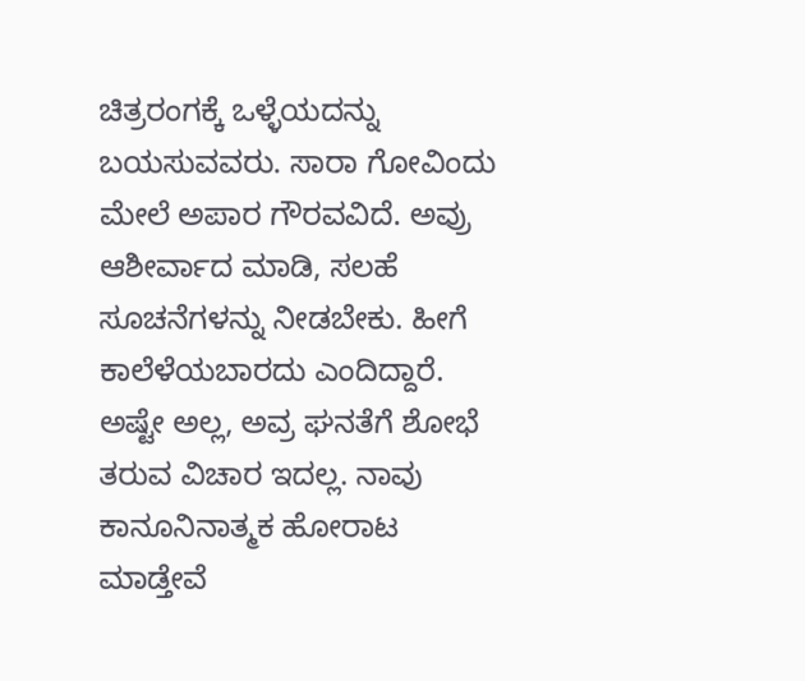ಚಿತ್ರರಂಗಕ್ಕೆ ಒಳ್ಳೆಯದನ್ನು ಬಯಸುವವರು. ಸಾರಾ ಗೋವಿಂದು ಮೇಲೆ ಅಪಾರ ಗೌರವವಿದೆ. ಅವ್ರು ಆಶೀರ್ವಾದ ಮಾಡಿ, ಸಲಹೆ ಸೂಚನೆಗಳನ್ನು ನೀಡಬೇಕು. ಹೀಗೆ ಕಾಲೆಳೆಯಬಾರದು ಎಂದಿದ್ದಾರೆ. ಅಷ್ಟೇ ಅಲ್ಲ, ಅವ್ರ ಘನತೆಗೆ ಶೋಭೆ ತರುವ ವಿಚಾರ ಇದಲ್ಲ. ನಾವು ಕಾನೂನಿನಾತ್ಮಕ ಹೋರಾಟ ಮಾಡ್ತೇವೆ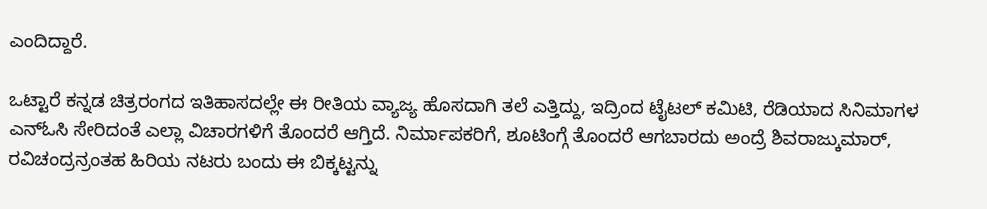ಎಂದಿದ್ದಾರೆ.

ಒಟ್ಟಾರೆ ಕನ್ನಡ ಚಿತ್ರರಂಗದ ಇತಿಹಾಸದಲ್ಲೇ ಈ ರೀತಿಯ ವ್ಯಾಜ್ಯ ಹೊಸದಾಗಿ ತಲೆ ಎತ್ತಿದ್ದು, ಇದ್ರಿಂದ ಟೈಟಲ್ ಕಮಿಟಿ, ರೆಡಿಯಾದ ಸಿನಿಮಾಗಳ ಎನ್ಓಸಿ ಸೇರಿದಂತೆ ಎಲ್ಲಾ ವಿಚಾರಗಳಿಗೆ ತೊಂದರೆ ಆಗ್ತಿದೆ. ನಿರ್ಮಾಪಕರಿಗೆ, ಶೂಟಿಂಗ್ಗೆ ತೊಂದರೆ ಆಗಬಾರದು ಅಂದ್ರೆ ಶಿವರಾಜ್ಕುಮಾರ್, ರವಿಚಂದ್ರನ್ರಂತಹ ಹಿರಿಯ ನಟರು ಬಂದು ಈ ಬಿಕ್ಕಟ್ಟನ್ನು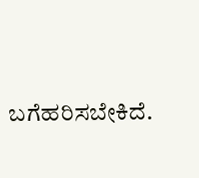ಬಗೆಹರಿಸಬೇಕಿದೆ.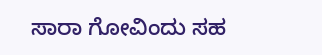ಸಾರಾ ಗೋವಿಂದು ಸಹ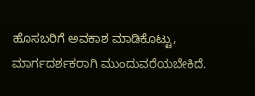ಹೊಸಬರಿಗೆ ಅವಕಾಶ ಮಾಡಿಕೊಟ್ಟು, ಮಾರ್ಗದರ್ಶಕರಾಗಿ ಮುಂದುವರೆಯಬೇಕಿದೆ.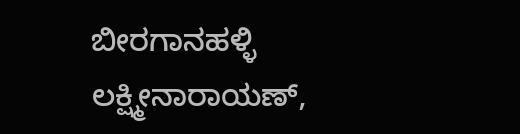ಬೀರಗಾನಹಳ್ಳಿ ಲಕ್ಷ್ಮೀನಾರಾಯಣ್,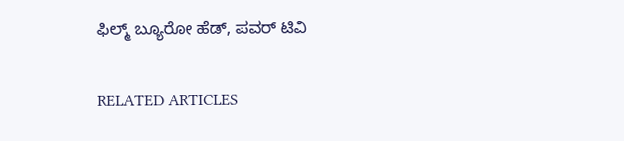ಫಿಲ್ಮ್ ಬ್ಯೂರೋ ಹೆಡ್, ಪವರ್ ಟಿವಿ

RELATED ARTICLES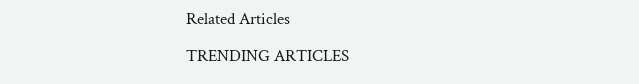Related Articles

TRENDING ARTICLES